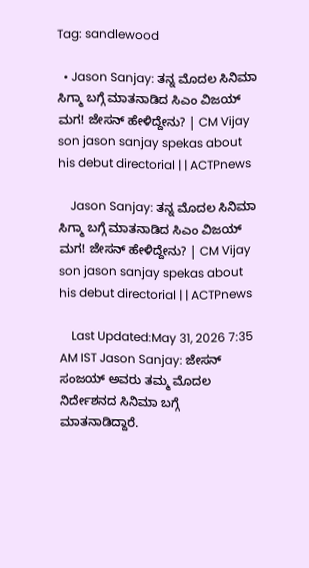Tag: sandlewood

  • Jason Sanjay: ತನ್ನ ಮೊದಲ ಸಿನಿಮಾ ಸಿಗ್ಮಾ ಬಗ್ಗೆ ಮಾತನಾಡಿದ ಸಿಎಂ ವಿಜಯ್ ಮಗ! ಜೇಸನ್ ಹೇಳಿದ್ದೇನು? | CM Vijay son jason sanjay spekas about his debut directorial | | ACTPnews

    Jason Sanjay: ತನ್ನ ಮೊದಲ ಸಿನಿಮಾ ಸಿಗ್ಮಾ ಬಗ್ಗೆ ಮಾತನಾಡಿದ ಸಿಎಂ ವಿಜಯ್ ಮಗ! ಜೇಸನ್ ಹೇಳಿದ್ದೇನು? | CM Vijay son jason sanjay spekas about his debut directorial | | ACTPnews

    Last Updated:May 31, 2026 7:35 AM IST Jason Sanjay: ಜೇಸನ್ ಸಂಜಯ್ ಅವರು ತಮ್ಮ ಮೊದಲ ನಿರ್ದೇಶನದ ಸಿನಿಮಾ ಬಗ್ಗೆ ಮಾತನಾಡಿದ್ದಾರೆ.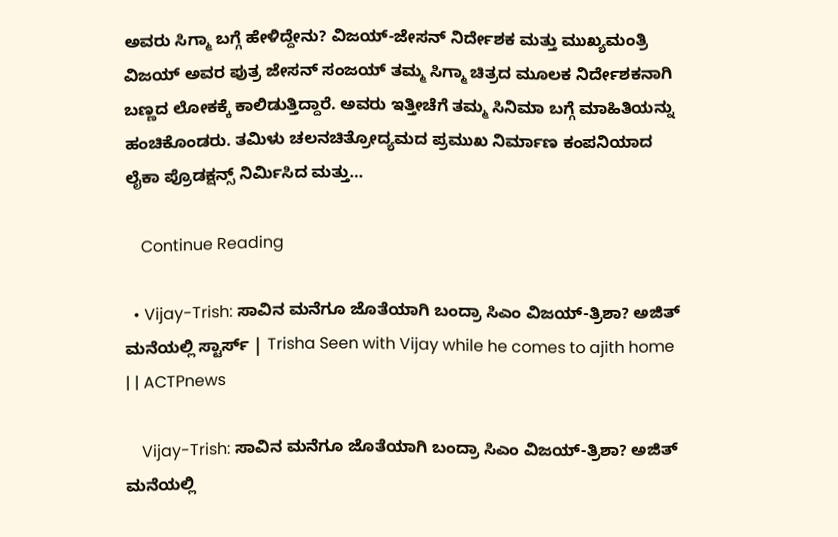ಅವರು ಸಿಗ್ಮಾ ಬಗ್ಗೆ ಹೇಳಿದ್ದೇನು? ವಿಜಯ್-ಜೇಸನ್ ನಿರ್ದೇಶಕ ಮತ್ತು ಮುಖ್ಯಮಂತ್ರಿ ವಿಜಯ್ ಅವರ ಪುತ್ರ ಜೇಸನ್ ಸಂಜಯ್ ತಮ್ಮ ಸಿಗ್ಮಾ ಚಿತ್ರದ ಮೂಲಕ ನಿರ್ದೇಶಕನಾಗಿ ಬಣ್ಣದ ಲೋಕಕ್ಕೆ ಕಾಲಿಡುತ್ತಿದ್ದಾರೆ. ಅವರು ಇತ್ತೀಚೆಗೆ ತಮ್ಮ ಸಿನಿಮಾ ಬಗ್ಗೆ ಮಾಹಿತಿಯನ್ನು ಹಂಚಿಕೊಂಡರು. ತಮಿಳು ಚಲನಚಿತ್ರೋದ್ಯಮದ ಪ್ರಮುಖ ನಿರ್ಮಾಣ ಕಂಪನಿಯಾದ ಲೈಕಾ ಪ್ರೊಡಕ್ಷನ್ಸ್ ನಿರ್ಮಿಸಿದ ಮತ್ತು…

    Continue Reading

  • Vijay-Trish: ಸಾವಿನ ಮನೆಗೂ ಜೊತೆಯಾಗಿ ಬಂದ್ರಾ ಸಿಎಂ ವಿಜಯ್-ತ್ರಿಶಾ? ಅಜಿತ್ ಮನೆಯಲ್ಲಿ ಸ್ಟಾರ್ಸ್ | Trisha Seen with Vijay while he comes to ajith home | | ACTPnews

    Vijay-Trish: ಸಾವಿನ ಮನೆಗೂ ಜೊತೆಯಾಗಿ ಬಂದ್ರಾ ಸಿಎಂ ವಿಜಯ್-ತ್ರಿಶಾ? ಅಜಿತ್ ಮನೆಯಲ್ಲಿ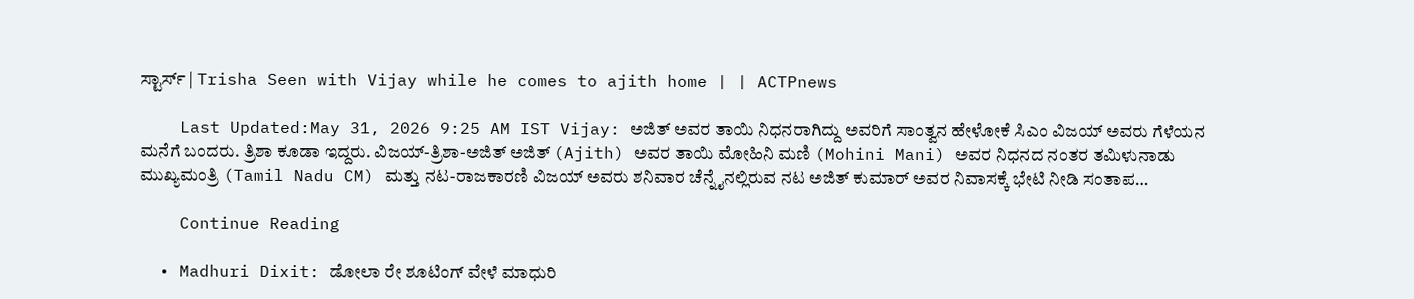ಸ್ಟಾರ್ಸ್ | Trisha Seen with Vijay while he comes to ajith home | | ACTPnews

    Last Updated:May 31, 2026 9:25 AM IST Vijay: ಅಜಿತ್ ಅವರ ತಾಯಿ ನಿಧನರಾಗಿದ್ದು ಅವರಿಗೆ ಸಾಂತ್ವನ ಹೇಳೋಕೆ ಸಿಎಂ ವಿಜಯ್ ಅವರು ಗೆಳೆಯನ ಮನೆಗೆ ಬಂದರು. ತ್ರಿಶಾ ಕೂಡಾ ಇದ್ದರು. ವಿಜಯ್-ತ್ರಿಶಾ-ಅಜಿತ್ ಅಜಿತ್ (Ajith) ಅವರ ತಾಯಿ ಮೋಹಿನಿ ಮಣಿ (Mohini Mani) ಅವರ ನಿಧನದ ನಂತರ ತಮಿಳುನಾಡು ಮುಖ್ಯಮಂತ್ರಿ (Tamil Nadu CM) ಮತ್ತು ನಟ-ರಾಜಕಾರಣಿ ವಿಜಯ್ ಅವರು ಶನಿವಾರ ಚೆನ್ನೈನಲ್ಲಿರುವ ನಟ ಅಜಿತ್ ಕುಮಾರ್ ಅವರ ನಿವಾಸಕ್ಕೆ ಭೇಟಿ ನೀಡಿ ಸಂತಾಪ…

    Continue Reading

  • Madhuri Dixit: ಡೋಲಾ ರೇ ಶೂಟಿಂಗ್ ವೇಳೆ ಮಾಧುರಿ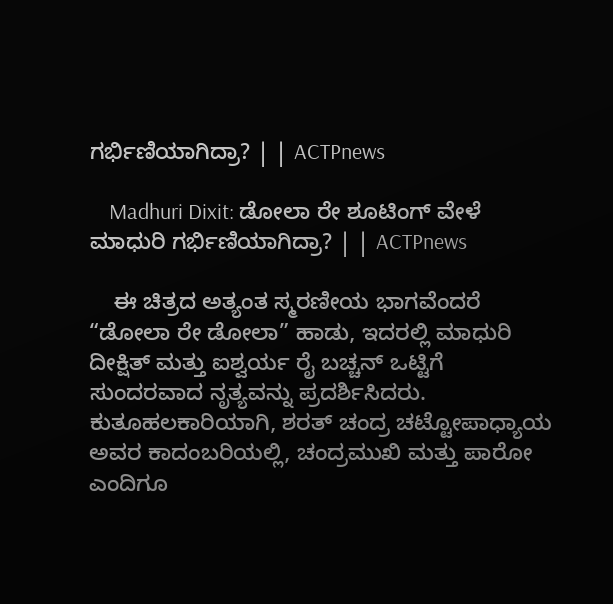ಗರ್ಭಿಣಿಯಾಗಿದ್ರಾ? | | ACTPnews

    Madhuri Dixit: ಡೋಲಾ ರೇ ಶೂಟಿಂಗ್ ವೇಳೆ ಮಾಧುರಿ ಗರ್ಭಿಣಿಯಾಗಿದ್ರಾ? | | ACTPnews

    ಈ ಚಿತ್ರದ ಅತ್ಯಂತ ಸ್ಮರಣೀಯ ಭಾಗವೆಂದರೆ “ಡೋಲಾ ರೇ ಡೋಲಾ” ಹಾಡು, ಇದರಲ್ಲಿ ಮಾಧುರಿ ದೀಕ್ಷಿತ್ ಮತ್ತು ಐಶ್ವರ್ಯ ರೈ ಬಚ್ಚನ್ ಒಟ್ಟಿಗೆ ಸುಂದರವಾದ ನೃತ್ಯವನ್ನು ಪ್ರದರ್ಶಿಸಿದರು. ಕುತೂಹಲಕಾರಿಯಾಗಿ, ಶರತ್ ಚಂದ್ರ ಚಟ್ಟೋಪಾಧ್ಯಾಯ ಅವರ ಕಾದಂಬರಿಯಲ್ಲಿ, ಚಂದ್ರಮುಖಿ ಮತ್ತು ಪಾರೋ ಎಂದಿಗೂ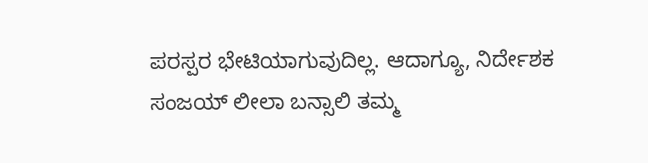ಪರಸ್ಪರ ಭೇಟಿಯಾಗುವುದಿಲ್ಲ. ಆದಾಗ್ಯೂ, ನಿರ್ದೇಶಕ ಸಂಜಯ್ ಲೀಲಾ ಬನ್ಸಾಲಿ ತಮ್ಮ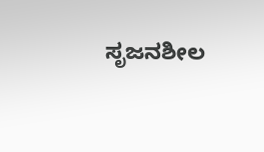ಸೃಜನಶೀಲ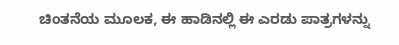ಚಿಂತನೆಯ ಮೂಲಕ, ಈ ಹಾಡಿನಲ್ಲಿ ಈ ಎರಡು ಪಾತ್ರಗಳನ್ನು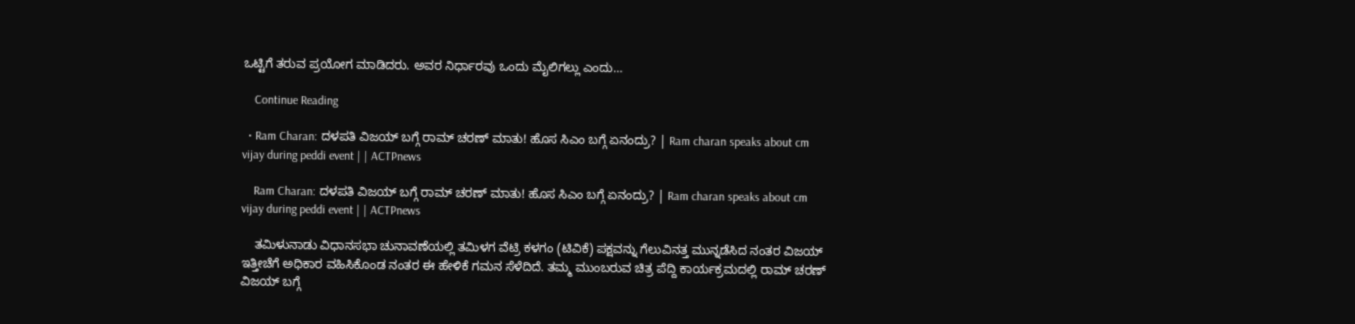ಒಟ್ಟಿಗೆ ತರುವ ಪ್ರಯೋಗ ಮಾಡಿದರು. ಅವರ ನಿರ್ಧಾರವು ಒಂದು ಮೈಲಿಗಲ್ಲು ಎಂದು…

    Continue Reading

  • Ram Charan: ದಳಪತಿ ವಿಜಯ್ ಬಗ್ಗೆ ರಾಮ್ ಚರಣ್ ಮಾತು! ಹೊಸ ಸಿಎಂ ಬಗ್ಗೆ ಏನಂದ್ರು? | Ram charan speaks about cm vijay during peddi event | | ACTPnews

    Ram Charan: ದಳಪತಿ ವಿಜಯ್ ಬಗ್ಗೆ ರಾಮ್ ಚರಣ್ ಮಾತು! ಹೊಸ ಸಿಎಂ ಬಗ್ಗೆ ಏನಂದ್ರು? | Ram charan speaks about cm vijay during peddi event | | ACTPnews

    ತಮಿಳುನಾಡು ವಿಧಾನಸಭಾ ಚುನಾವಣೆಯಲ್ಲಿ ತಮಿಳಗ ವೆಟ್ರಿ ಕಳಗಂ (ಟಿವಿಕೆ) ಪಕ್ಷವನ್ನು ಗೆಲುವಿನತ್ತ ಮುನ್ನಡೆಸಿದ ನಂತರ ವಿಜಯ್ ಇತ್ತೀಚೆಗೆ ಅಧಿಕಾರ ವಹಿಸಿಕೊಂಡ ನಂತರ ಈ ಹೇಳಿಕೆ ಗಮನ ಸೆಳೆದಿದೆ. ತಮ್ಮ ಮುಂಬರುವ ಚಿತ್ರ ಪೆದ್ದಿ ಕಾರ್ಯಕ್ರಮದಲ್ಲಿ ರಾಮ್ ಚರಣ್ ವಿಜಯ್ ಬಗ್ಗೆ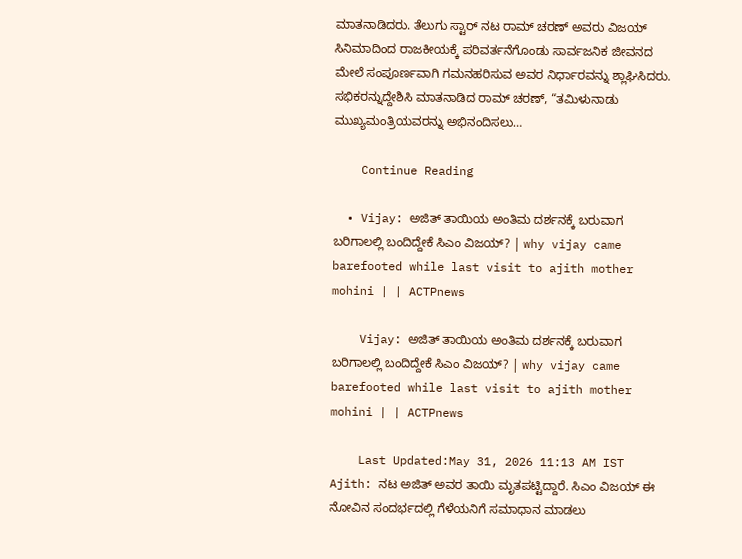ಮಾತನಾಡಿದರು. ತೆಲುಗು ಸ್ಟಾರ್ ನಟ ರಾಮ್ ಚರಣ್ ಅವರು ವಿಜಯ್ ಸಿನಿಮಾದಿಂದ ರಾಜಕೀಯಕ್ಕೆ ಪರಿವರ್ತನೆಗೊಂಡು ಸಾರ್ವಜನಿಕ ಜೀವನದ ಮೇಲೆ ಸಂಪೂರ್ಣವಾಗಿ ಗಮನಹರಿಸುವ ಅವರ ನಿರ್ಧಾರವನ್ನು ಶ್ಲಾಘಿಸಿದರು. ಸಭಿಕರನ್ನುದ್ದೇಶಿಸಿ ಮಾತನಾಡಿದ ರಾಮ್ ಚರಣ್, “ತಮಿಳುನಾಡು ಮುಖ್ಯಮಂತ್ರಿಯವರನ್ನು ಅಭಿನಂದಿಸಲು…

    Continue Reading

  • Vijay: ಅಜಿತ್ ತಾಯಿಯ ಅಂತಿಮ ದರ್ಶನಕ್ಕೆ ಬರುವಾಗ ಬರಿಗಾಲಲ್ಲಿ ಬಂದಿದ್ದೇಕೆ ಸಿಎಂ ವಿಜಯ್? | why vijay came barefooted while last visit to ajith mother mohini | | ACTPnews

    Vijay: ಅಜಿತ್ ತಾಯಿಯ ಅಂತಿಮ ದರ್ಶನಕ್ಕೆ ಬರುವಾಗ ಬರಿಗಾಲಲ್ಲಿ ಬಂದಿದ್ದೇಕೆ ಸಿಎಂ ವಿಜಯ್? | why vijay came barefooted while last visit to ajith mother mohini | | ACTPnews

    Last Updated:May 31, 2026 11:13 AM IST Ajith: ನಟ ಅಜಿತ್ ಅವರ ತಾಯಿ ಮೃತಪಟ್ಟಿದ್ದಾರೆ. ಸಿಎಂ ವಿಜಯ್ ಈ ನೋವಿನ ಸಂದರ್ಭದಲ್ಲಿ ಗೆಳೆಯನಿಗೆ ಸಮಾಧಾನ ಮಾಡಲು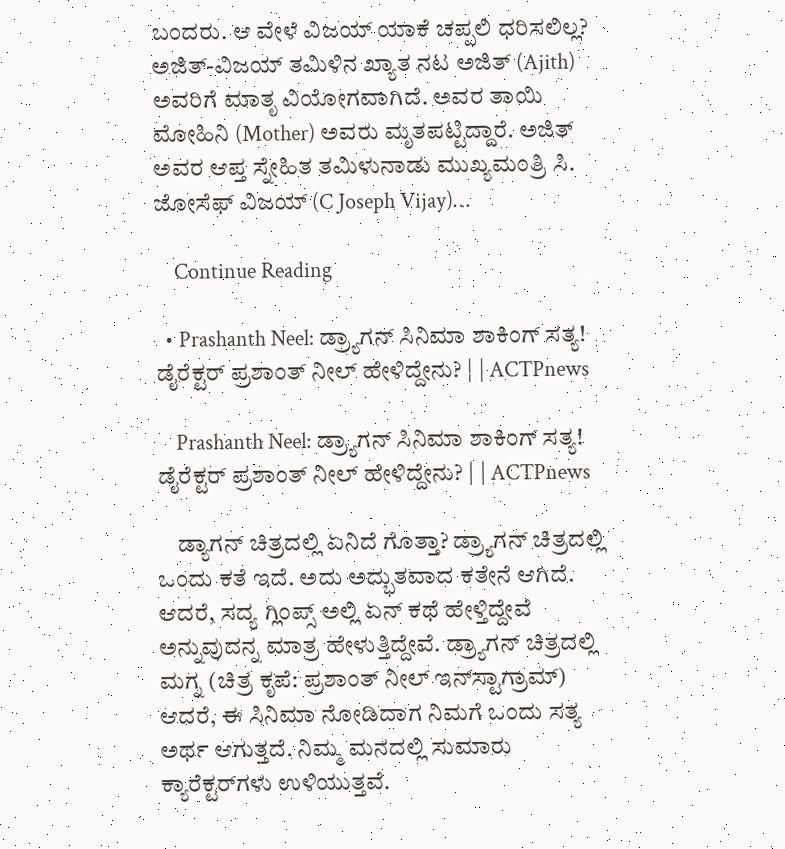ಬಂದರು. ಆ ವೇಳೆ ವಿಜಯ್ ಯಾಕೆ ಚಪ್ಪಲಿ ಧರಿಸಲಿಲ್ಲ? ಅಜಿತ್-ವಿಜಯ್ ತಮಿಳಿನ ಖ್ಯಾತ ನಟ ಅಜಿತ್ (Ajith) ಅವರಿಗೆ ಮಾತೃ ವಿಯೋಗವಾಗಿದೆ. ಅವರ ತಾಯಿ ಮೋಹಿನಿ (Mother) ಅವರು ಮೃತಪಟ್ಟಿದ್ದಾರೆ. ಅಜಿತ್ ಅವರ ಆಪ್ತ ಸ್ನೇಹಿತ ತಮಿಳುನಾಡು ಮುಖ್ಯಮಂತ್ರಿ ಸಿ. ಜೋಸೆಫ್ ವಿಜಯ್ (C Joseph Vijay)…

    Continue Reading

  • Prashanth Neel: ಡ್ರ್ಯಾಗನ್ ಸಿನಿಮಾ ಶಾಕಿಂಗ್ ಸತ್ಯ! ಡೈರೆಕ್ಟರ್ ಪ್ರಶಾಂತ್ ನೀಲ್ ಹೇಳಿದ್ದೇನು? | | ACTPnews

    Prashanth Neel: ಡ್ರ್ಯಾಗನ್ ಸಿನಿಮಾ ಶಾಕಿಂಗ್ ಸತ್ಯ! ಡೈರೆಕ್ಟರ್ ಪ್ರಶಾಂತ್ ನೀಲ್ ಹೇಳಿದ್ದೇನು? | | ACTPnews

    ಡ್ಯಾಗನ್ ಚಿತ್ರದಲ್ಲಿ ಏನಿದೆ ಗೊತ್ತಾ? ಡ್ರ್ಯಾಗನ್ ಚಿತ್ರದಲ್ಲಿ ಒಂದು ಕತೆ ಇದೆ. ಅದು ಅದ್ಭುತವಾದ ಕತೇನೆ ಆಗಿದೆ. ಆದರೆ, ಸದ್ಯ ಗ್ಲಿಂಪ್ಸ್ ಅಲ್ಲಿ ಏನ್ ಕಥೆ ಹೇಳ್ತಿದ್ದೇವೆ ಅನ್ನುವುದನ್ನ ಮಾತ್ರ ಹೇಳುತ್ತಿದ್ದೇವೆ. ಡ್ರ್ಯಾಗನ್ ಚಿತ್ರದಲ್ಲಿ ಮಗ್ನ (ಚಿತ್ರ ಕೃಪೆ: ಪ್ರಶಾಂತ್ ನೀಲ್ ಇನ್‌ಸ್ಟಾಗ್ರಾಮ್) ಆದರೆ, ಈ ಸಿನಿಮಾ ನೋಡಿದಾಗ ನಿಮಗೆ ಒಂದು ಸತ್ಯ ಅರ್ಥ ಆಗುತ್ತದೆ. ನಿಮ್ಮ ಮನದಲ್ಲಿ ಸುಮಾರು ಕ್ಯಾರೆಕ್ಟರ್‌ಗಳು ಉಳಿಯುತ್ತವೆ.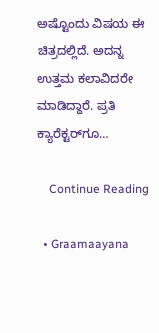ಅಷ್ಟೊಂದು ವಿಷಯ ಈ ಚಿತ್ರದಲ್ಲಿದೆ. ಅದನ್ನ ಉತ್ತಮ ಕಲಾವಿದರೇ ಮಾಡಿದ್ದಾರೆ. ಪ್ರತಿ ಕ್ಯಾರೆಕ್ಟರ್‌ಗೂ…

    Continue Reading

  • Graamaayana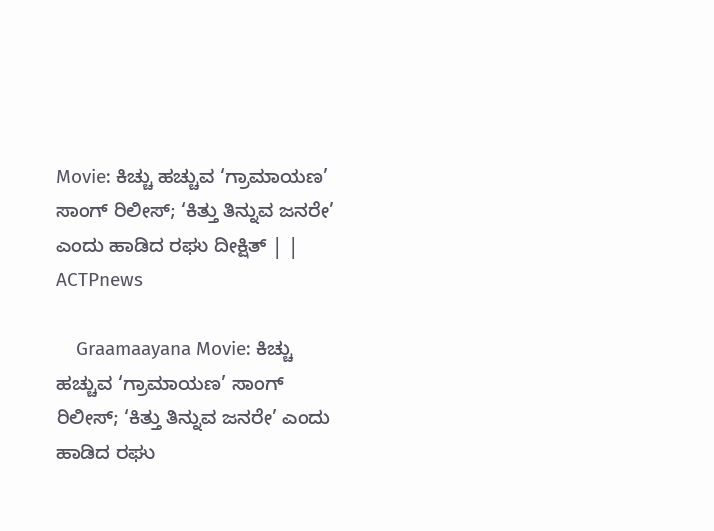Movie: ಕಿಚ್ಚು ಹಚ್ಚುವ ‘ಗ್ರಾಮಾಯಣ’ ಸಾಂಗ್ ರಿಲೀಸ್; ‘ಕಿತ್ತು ತಿನ್ನುವ ಜನರೇ’ ಎಂದು ಹಾಡಿದ ರಘು ದೀಕ್ಷಿತ್ | | ACTPnews

    Graamaayana Movie: ಕಿಚ್ಚು ಹಚ್ಚುವ ‘ಗ್ರಾಮಾಯಣ’ ಸಾಂಗ್ ರಿಲೀಸ್; ‘ಕಿತ್ತು ತಿನ್ನುವ ಜನರೇ’ ಎಂದು ಹಾಡಿದ ರಘು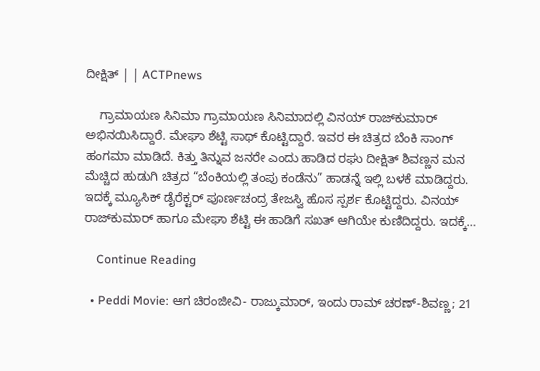ದೀಕ್ಷಿತ್ | | ACTPnews

    ಗ್ರಾಮಾಯಣ ಸಿನಿಮಾ ಗ್ರಾಮಾಯಣ ಸಿನಿಮಾದಲ್ಲಿ ವಿನಯ್ ರಾಜ್‌ಕುಮಾರ್ ಅಭಿನಯಿಸಿದ್ದಾರೆ. ಮೇಘಾ ಶೆಟ್ಟಿ ಸಾಥ್ ಕೊಟ್ಟಿದ್ದಾರೆ. ಇವರ ಈ ಚಿತ್ರದ ಬೆಂಕಿ ಸಾಂಗ್ ಹಂಗಮಾ ಮಾಡಿದೆ. ಕಿತ್ತು ತಿನ್ನುವ ಜನರೇ ಎಂದು ಹಾಡಿದ ರಘು ದೀಕ್ಷಿತ್ ಶಿವಣ್ಣನ ಮನ ಮೆಚ್ಚಿದ ಹುಡುಗಿ ಚಿತ್ರದ “ಬೆಂಕಿಯಲ್ಲಿ ತಂಪು ಕಂಡೆನು” ಹಾಡನ್ನೆ ಇಲ್ಲಿ ಬಳಕೆ ಮಾಡಿದ್ದರು. ಇದಕ್ಕೆ ಮ್ಯೂಸಿಕ್ ಡೈರೆಕ್ಟರ್ ಪೂರ್ಣಚಂದ್ರ ತೇಜಸ್ವಿ ಹೊಸ ಸ್ಪರ್ಶ ಕೊಟ್ಟಿದ್ದರು. ವಿನಯ್ ರಾಜ್‌ಕುಮಾರ್ ಹಾಗೂ ಮೇಘಾ ಶೆಟ್ಟಿ ಈ ಹಾಡಿಗೆ ಸಖತ್ ಆಗಿಯೇ ಕುಣಿದಿದ್ದರು. ಇದಕ್ಕೆ…

    Continue Reading

  • Peddi Movie: ಆಗ ಚಿರಂಜೀವಿ- ರಾಜ್ಕುಮಾರ್, ಇಂದು ರಾಮ್ ಚರಣ್-ಶಿವಣ್ಣ; 21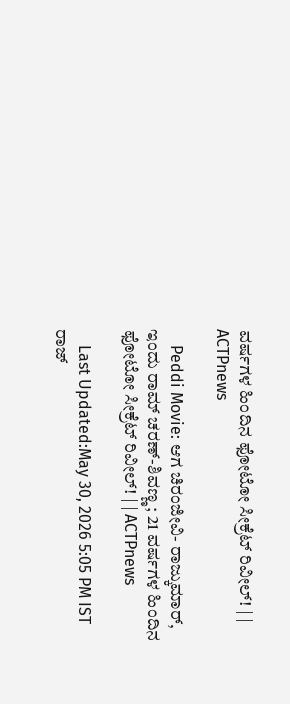ವರ್ಷಗಳ ಹಿಂದಿನ ಫೋಟೋ ಸೀಕ್ರೆಟ್ ರಿವೀಲ್! | | ACTPnews

    Peddi Movie: ಆಗ ಚಿರಂಜೀವಿ- ರಾಜ್ಕುಮಾರ್, ಇಂದು ರಾಮ್ ಚರಣ್-ಶಿವಣ್ಣ; 21 ವರ್ಷಗಳ ಹಿಂದಿನ ಫೋಟೋ ಸೀಕ್ರೆಟ್ ರಿವೀಲ್! | | ACTPnews

    Last Updated:May 30, 2026 5:05 PM IST ರಾಜ್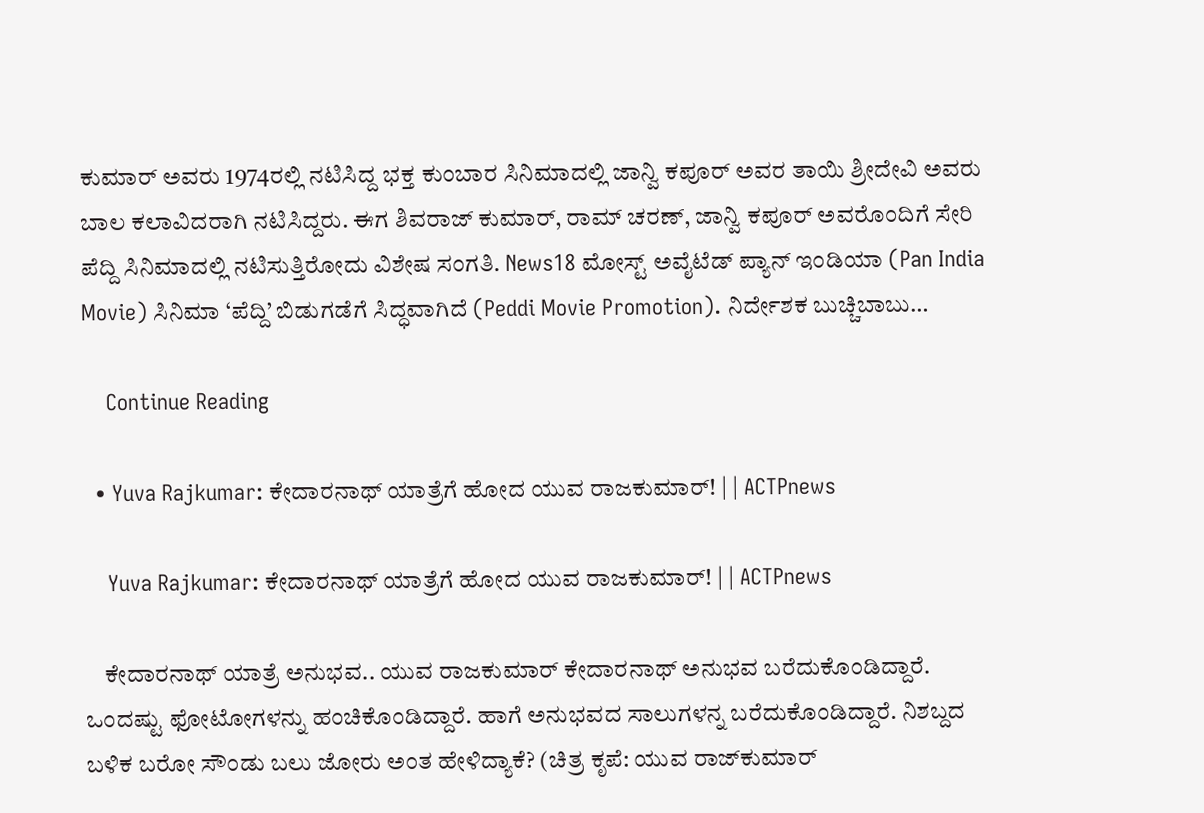ಕುಮಾರ್ ಅವರು 1974ರಲ್ಲಿ ನಟಿಸಿದ್ದ ಭಕ್ತ ಕುಂಬಾರ ಸಿನಿಮಾದಲ್ಲಿ ಜಾನ್ವಿ ಕಪೂರ್ ಅವರ ತಾಯಿ ಶ್ರೀದೇವಿ ಅವರು ಬಾಲ ಕಲಾವಿದರಾಗಿ ನಟಿಸಿದ್ದರು. ಈಗ ಶಿವರಾಜ್ ಕುಮಾರ್, ರಾಮ್ ಚರಣ್, ಜಾನ್ವಿ ಕಪೂರ್ ಅವರೊಂದಿಗೆ ಸೇರಿ ಪೆದ್ದಿ ಸಿನಿಮಾದಲ್ಲಿ ನಟಿಸುತ್ತಿರೋದು ವಿಶೇಷ ಸಂಗತಿ. News18 ಮೋಸ್ಟ್ ಅವೈಟೆಡ್ ಪ್ಯಾನ್ ಇಂಡಿಯಾ (Pan India Movie) ಸಿನಿಮಾ ‘ಪೆದ್ದಿ’ ಬಿಡುಗಡೆಗೆ ಸಿದ್ಧವಾಗಿದೆ (Peddi Movie Promotion). ನಿರ್ದೇಶಕ ಬುಚ್ಚಿಬಾಬು…

    Continue Reading

  • Yuva Rajkumar: ಕೇದಾರನಾಥ್ ಯಾತ್ರೆಗೆ ಹೋದ ಯುವ ರಾಜಕುಮಾರ್! | | ACTPnews

    Yuva Rajkumar: ಕೇದಾರನಾಥ್ ಯಾತ್ರೆಗೆ ಹೋದ ಯುವ ರಾಜಕುಮಾರ್! | | ACTPnews

    ಕೇದಾರನಾಥ್ ಯಾತ್ರೆ ಅನುಭವ.. ಯುವ ರಾಜಕುಮಾರ್ ಕೇದಾರನಾಥ್‌ ಅನುಭವ ಬರೆದುಕೊಂಡಿದ್ದಾರೆ. ಒಂದಷ್ಟು ಫೋಟೋಗಳನ್ನು ಹಂಚಿಕೊಂಡಿದ್ದಾರೆ. ಹಾಗೆ ಅನುಭವದ ಸಾಲುಗಳನ್ನ ಬರೆದುಕೊಂಡಿದ್ದಾರೆ. ನಿಶಬ್ದದ ಬಳಿಕ ಬರೋ ಸೌಂಡು ಬಲು ಜೋರು ಅಂತ ಹೇಳಿದ್ಯಾಕೆ? (ಚಿತ್ರ ಕೃಪೆ: ಯುವ ರಾಜ್‌ಕುಮಾರ್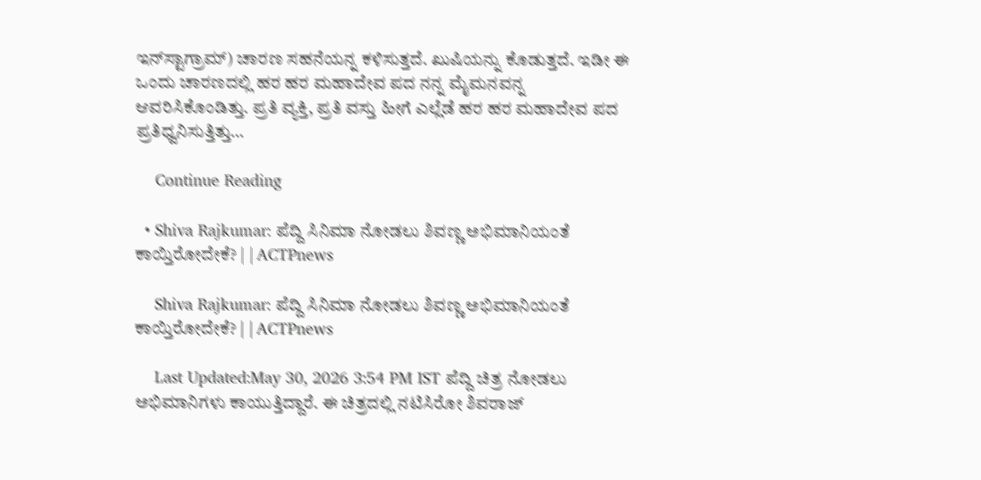ಇನ್‌ಸ್ಟಾಗ್ರಾಮ್) ಚಾರಣ ಸಹನೆಯನ್ನ ಕಳಿಸುತ್ತದೆ. ಖುಷಿಯನ್ನು ಕೊಡುತ್ತದೆ. ಇಡೀ ಈ ಒಂದು ಚಾರಣದಲ್ಲಿ ಹರ ಹರ ಮಹಾದೇವ ಪದ ನನ್ನ ಮೈಮನವನ್ನ ಆವರಿಸಿಕೊಂಡಿತ್ತು. ಪ್ರತಿ ವ್ಯಕ್ತಿ, ಪ್ರತಿ ವಸ್ತು ಹೀಗೆ ಎಲ್ಲೆಡೆ ಹರ ಹರ ಮಹಾದೇವ ಪದ ಪ್ರತಿಧ್ವನಿಸುತ್ತಿತ್ತು…

    Continue Reading

  • Shiva Rajkumar: ಪೆದ್ದಿ ಸಿನಿಮಾ ನೋಡಲು ಶಿವಣ್ಣ ಅಭಿಮಾನಿಯಂತೆ ಕಾಯ್ತಿರೋದೇಕೆ? | | ACTPnews

    Shiva Rajkumar: ಪೆದ್ದಿ ಸಿನಿಮಾ ನೋಡಲು ಶಿವಣ್ಣ ಅಭಿಮಾನಿಯಂತೆ ಕಾಯ್ತಿರೋದೇಕೆ? | | ACTPnews

    Last Updated:May 30, 2026 3:54 PM IST ಪೆದ್ದಿ ಚಿತ್ರ ನೋಡಲು ಅಭಿಮಾನಿಗಳು ಕಾಯುತ್ತಿದ್ದಾರೆ. ಈ ಚಿತ್ರದಲ್ಲಿ ನಟಿಸಿರೋ ಶಿವರಾಜ್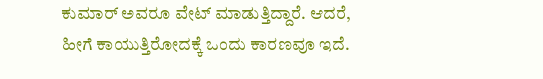ಕುಮಾರ್ ಅವರೂ ವೇಟ್ ಮಾಡುತ್ತಿದ್ದಾರೆ. ಆದರೆ, ಹೀಗೆ ಕಾಯುತ್ತಿರೋದಕ್ಕೆ ಒಂದು ಕಾರಣವೂ ಇದೆ.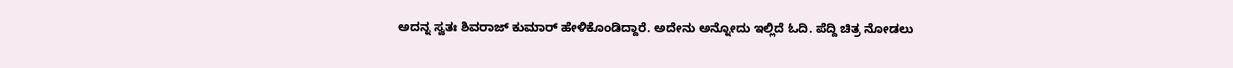ಅದನ್ನ ಸ್ವತಃ ಶಿವರಾಜ್ ಕುಮಾರ್ ಹೇಳಿಕೊಂಡಿದ್ದಾರೆ. ಅದೇನು ಅನ್ನೋದು ಇಲ್ಲಿದೆ ಓದಿ. ಪೆದ್ದಿ ಚಿತ್ರ ನೋಡಲು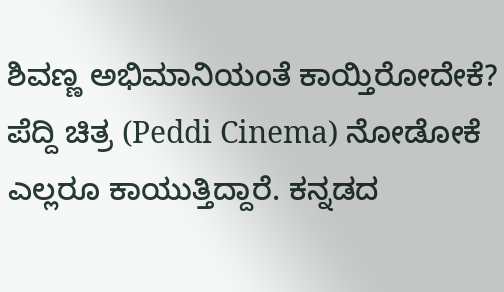ಶಿವಣ್ಣ ಅಭಿಮಾನಿಯಂತೆ ಕಾಯ್ತಿರೋದೇಕೆ? ಪೆದ್ದಿ ಚಿತ್ರ (Peddi Cinema) ನೋಡೋಕೆ ಎಲ್ಲರೂ ಕಾಯುತ್ತಿದ್ದಾರೆ. ಕನ್ನಡದ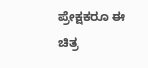ಪ್ರೇಕ್ಷಕರೂ ಈ ಚಿತ್ರ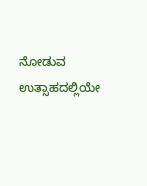ನೋಡುವ ಉತ್ಸಾಹದಲ್ಲಿಯೇ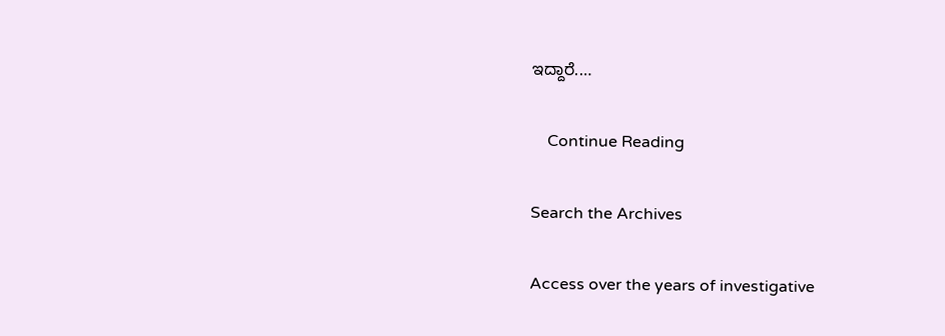ಇದ್ದಾರೆ.…

    Continue Reading

Search the Archives

Access over the years of investigative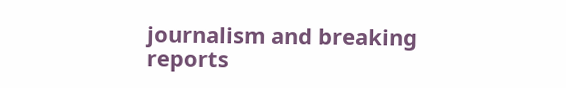journalism and breaking reports